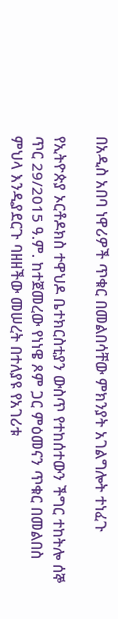በአዲስ አበባ ነዋሪዎች ጥቁር በመልበሳቸው ምክንያት አገልግሎት ተነፈጉ

የኢትዮጵያ ኦርቶዶክስ ተዋህዶ ቤተክርስቲያን ውስጥ የተከሰተውን ችግር ተከትሎ ሰኞ ጥር 29/2015 ዓ.ም. ከተጀመረው የነነዌ ጾም ጋር ምዕመናን ጥቁር በመልበስ ምህላ እንዲያደርጉ ባዘዘችው መሠረት በተለያዩ የአገሪቱ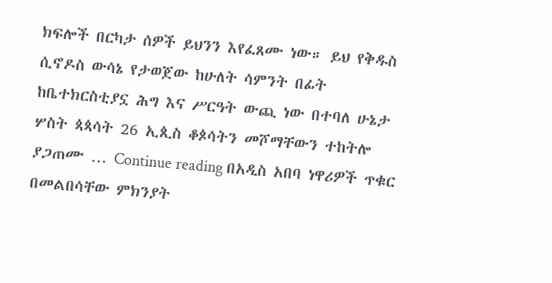ክፍሎች በርካታ ሰዎች ይህንን እየፈጸሙ ነው። ይህ የቅዱስ ሲኖዶስ ውሳኔ የታወጀው ከሁለት ሳምንት በፊት ከቤተክርስቲያኗ ሕግ እና ሥርዓት ውጪ ነው በተባለ ሁኔታ ሦስት ጳጳሳት 26 ኢጲስ ቆጶሳትን መሾማቸውን ተከትሎ ያጋጠሙ … Continue reading በአዲስ አበባ ነዋሪዎች ጥቁር በመልበሳቸው ምክንያት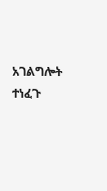አገልግሎት ተነፈጉ